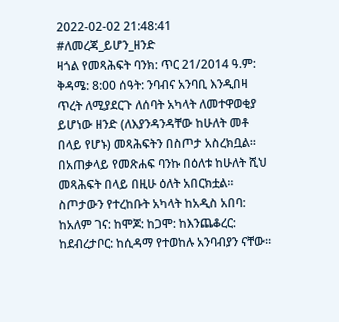2022-02-02 21:48:41
#ለመረጃ_ይሆን_ዘንድ
ዛጎል የመጻሕፍት ባንክ: ጥር 21/2014 ዓ.ም: ቅዳሜ: 8:00 ሰዓት: ንባብና አንባቢ እንዲበዛ ጥረት ለሚያደርጉ ለሰባት አካላት ለመተዋወቂያ ይሆነው ዘንድ (ለእያንዳንዳቸው ከሁለት መቶ በላይ የሆኑ) መጻሕፍትን በስጦታ አስረክቧል።
በአጠቃላይ የመጽሐፍ ባንኩ በዕለቱ ከሁለት ሺህ መጻሕፍት በላይ በዚሁ ዕለት አበርክቷል።
ስጦታውን የተረከቡት አካላት ከአዲስ አበባ: ከአለም ገና: ከሞጆ: ከጋሞ: ከእንጨቆረር: ከደብረታቦር: ከሲዳማ የተወከሉ አንባብያን ናቸው።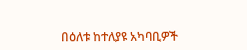በዕለቱ ከተለያዩ አካባቢዎች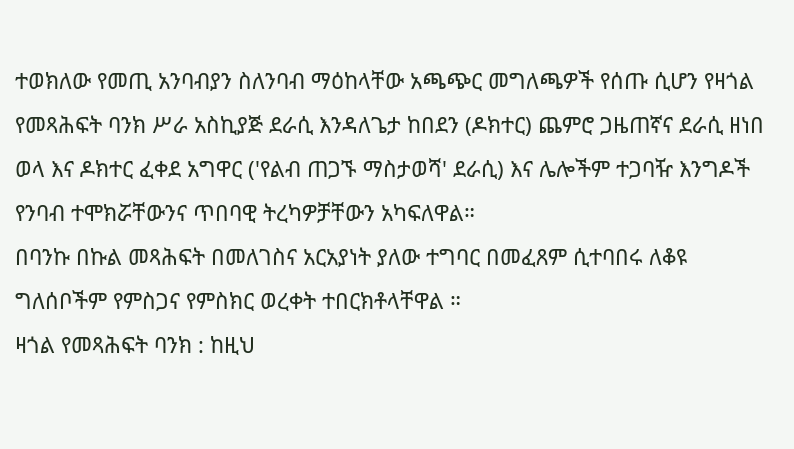ተወክለው የመጢ አንባብያን ስለንባብ ማዕከላቸው አጫጭር መግለጫዎች የሰጡ ሲሆን የዛጎል የመጻሕፍት ባንክ ሥራ አስኪያጅ ደራሲ እንዳለጌታ ከበደን (ዶክተር) ጨምሮ ጋዜጠኛና ደራሲ ዘነበ ወላ እና ዶክተር ፈቀደ አግዋር ('የልብ ጠጋኙ ማስታወሻ' ደራሲ) እና ሌሎችም ተጋባዥ እንግዶች የንባብ ተሞክሯቸውንና ጥበባዊ ትረካዎቻቸውን አካፍለዋል።
በባንኩ በኩል መጻሕፍት በመለገስና አርአያነት ያለው ተግባር በመፈጸም ሲተባበሩ ለቆዩ ግለሰቦችም የምስጋና የምስክር ወረቀት ተበርክቶላቸዋል ።
ዛጎል የመጻሕፍት ባንክ : ከዚህ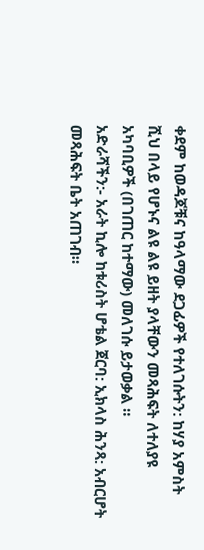ቀደም ከወዳጆቹና ከዓላማው ደጋፊዎች የተለገሱትን: ከሃያ አምስት ሺህ በላይ የሆኑና ልዩ ልዩ ይዘት ያላቸውን መጻሕፍት ለተለያዩ አካባቢዎች (በገጠር ከተማው) መለገሱ ይታወቃል ።
አድራሻችን:- አራት ኪሎ ከቱሪስት ሆቴል ጀርባ: ኢክላስ ሕንጻ: አብርሆት መጻሕፍት ቤት አጠገብ።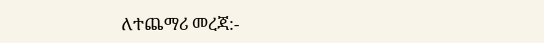ለተጨማሪ መረጃ:-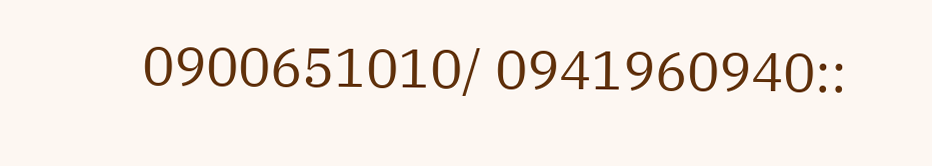0900651010/ 0941960940::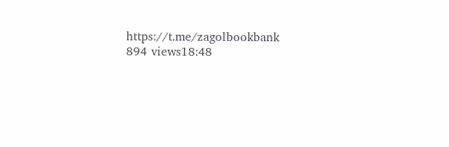https://t.me/zagolbookbank
894 views18:48